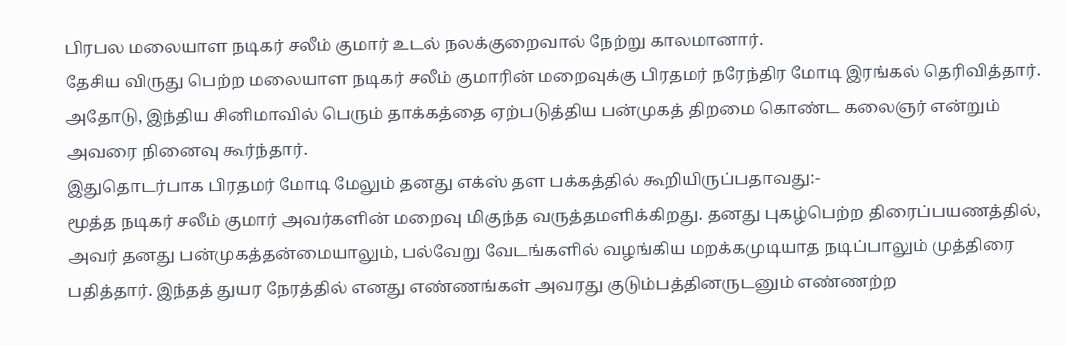பிரபல மலையாள நடிகர் சலீம் குமார் உடல் நலக்குறைவால் நேற்று காலமானார்.
தேசிய விருது பெற்ற மலையாள நடிகர் சலீம் குமாரின் மறைவுக்கு பிரதமர் நரேந்திர மோடி இரங்கல் தெரிவித்தார்.
அதோடு, இந்திய சினிமாவில் பெரும் தாக்கத்தை ஏற்படுத்திய பன்முகத் திறமை கொண்ட கலைஞர் என்றும் அவரை நினைவு கூர்ந்தார்.
இதுதொடர்பாக பிரதமர் மோடி மேலும் தனது எக்ஸ் தள பக்கத்தில் கூறியிருப்பதாவது:-
மூத்த நடிகர் சலீம் குமார் அவர்களின் மறைவு மிகுந்த வருத்தமளிக்கிறது. தனது புகழ்பெற்ற திரைப்பயணத்தில், அவர் தனது பன்முகத்தன்மையாலும், பல்வேறு வேடங்களில் வழங்கிய மறக்கமுடியாத நடிப்பாலும் முத்திரை பதித்தார். இந்தத் துயர நேரத்தில் எனது எண்ணங்கள் அவரது குடும்பத்தினருடனும் எண்ணற்ற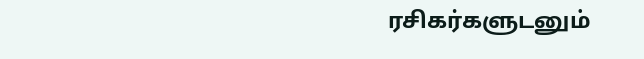ரசிகர்களுடனும்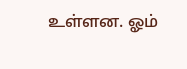உள்ளன. ஓம்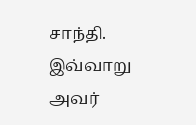சாந்தி.
இவ்வாறு அவர்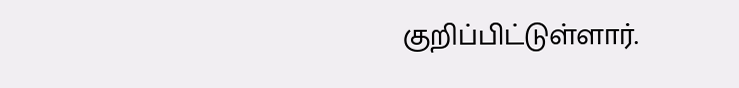குறிப்பிட்டுள்ளார்.